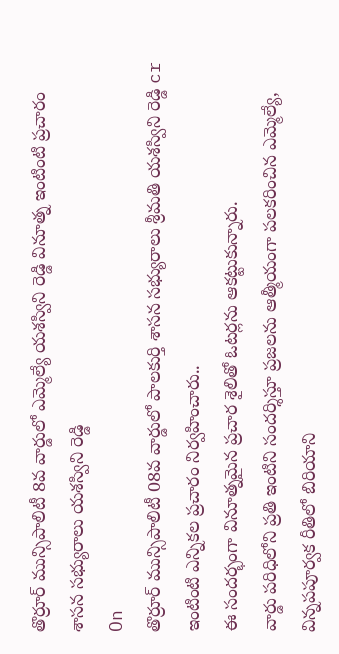తొర్రూర్ మున్సిపాలిటీ 8వ వార్డులో ఎమ్మెల్యే యశస్విని రెడ్డి వినూత్న ఇంటింటి ప్రచారం
శాసన సభ్యురాలు యశస్విని రెడ్డి
On
తొర్రూర్ మున్సిపాలిటీ 08వ వార్డులో పాలకుర్తి శాసన సభ్యురాలు శ్రీమతి యశస్విని రెడ్డి cr
ఇంటింటి ఎన్నికల ప్రచారం నిర్వహించారు..
ఈ సందర్భంగా వినూత్నమైన ప్రచార శైలితో ఓటర్లను ఆకట్టుకున్నారు.
వార్డు పరిధిలోని ప్రతి ఇంటిని సందర్శిస్తూ ప్రజలను ఆత్మీయంగా పలకరించిన ఎమ్మెల్యే, విన్నపపూర్వక రీతిలో బిరియాని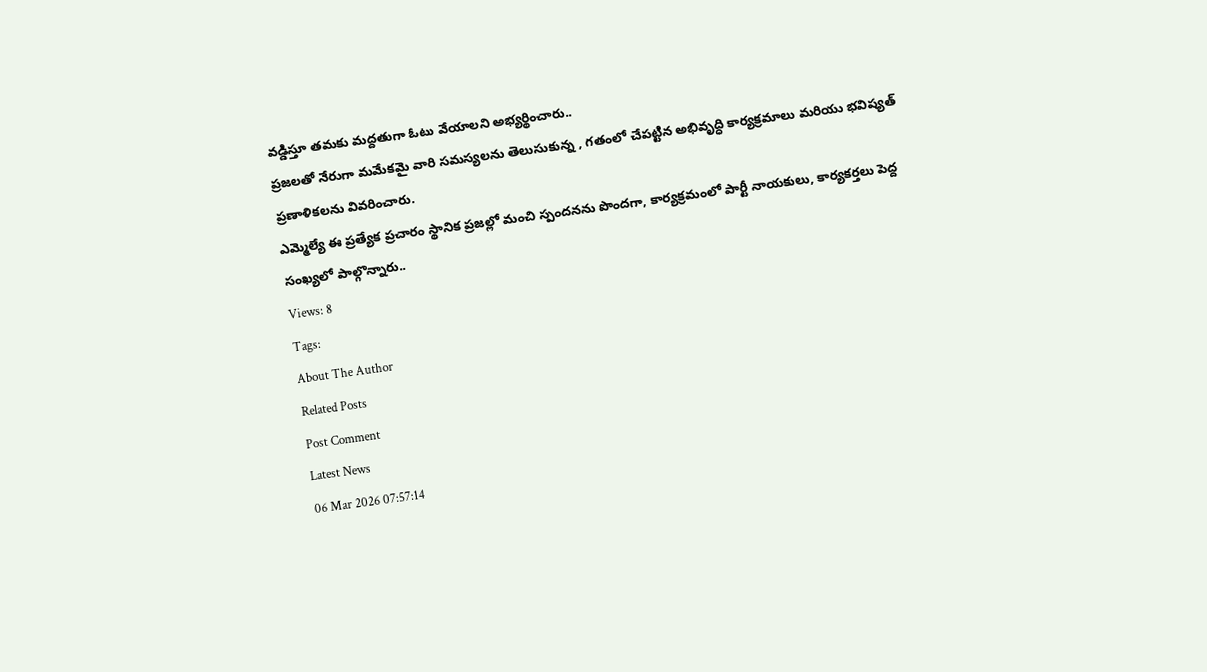వడ్డిస్తూ తమకు మద్దతుగా ఓటు వేయాలని అభ్యర్థించారు..
ప్రజలతో నేరుగా మమేకమై వారి సమస్యలను తెలుసుకున్న , గతంలో చేపట్టిన అభివృద్ధి కార్యక్రమాలు మరియు భవిష్యత్ ప్రణాళికలను వివరించారు.
ఎమ్మెల్యే ఈ ప్రత్యేక ప్రచారం స్థానిక ప్రజల్లో మంచి స్పందనను పొందగా, కార్యక్రమంలో పార్టీ నాయకులు, కార్యకర్తలు పెద్ద సంఖ్యలో పాల్గొన్నారు..
Views: 8
Tags:
About The Author
Related Posts
Post Comment
Latest News
06 Mar 2026 07:57:14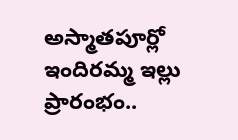అస్మాతపూర్లో ఇందిరమ్మ ఇల్లు ప్రారంభం..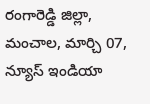రంగారెడ్డి జిల్లా, మంచాల, మార్చి 07, న్యూస్ ఇండియా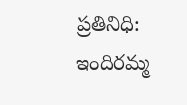ప్రతినిధి:
ఇందిరమ్మ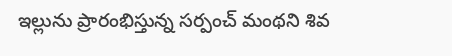ఇల్లును ప్రారంభిస్తున్న సర్పంచ్ మంథని శివ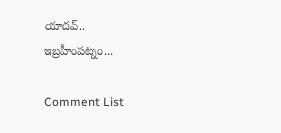యాదవ్..
ఇబ్రహీంపట్నం...

Comment List